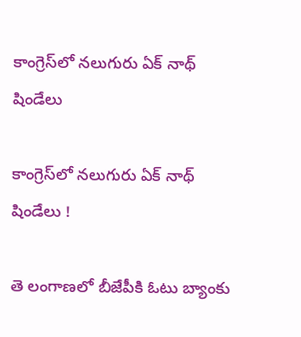కాంగ్రెస్‌లో నలుగురు ఏక్ నాథ్ షిండేలు

కాంగ్రెస్‌లో నలుగురు ఏక్ నాథ్ షిండేలు !

తె లంగాణలో బీజేపీకి ఓటు బ్యాంకు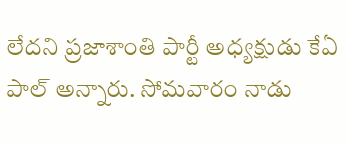లేదని ప్రజాశాంతి పార్టీ అధ్యక్షుడు కేఏ పాల్ అన్నారు. సోమవారం నాడు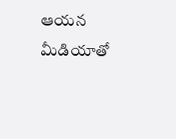ఆయన మీడియాతో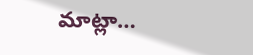మాట్లా…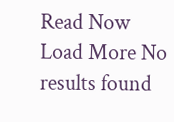Read Now
Load More No results found